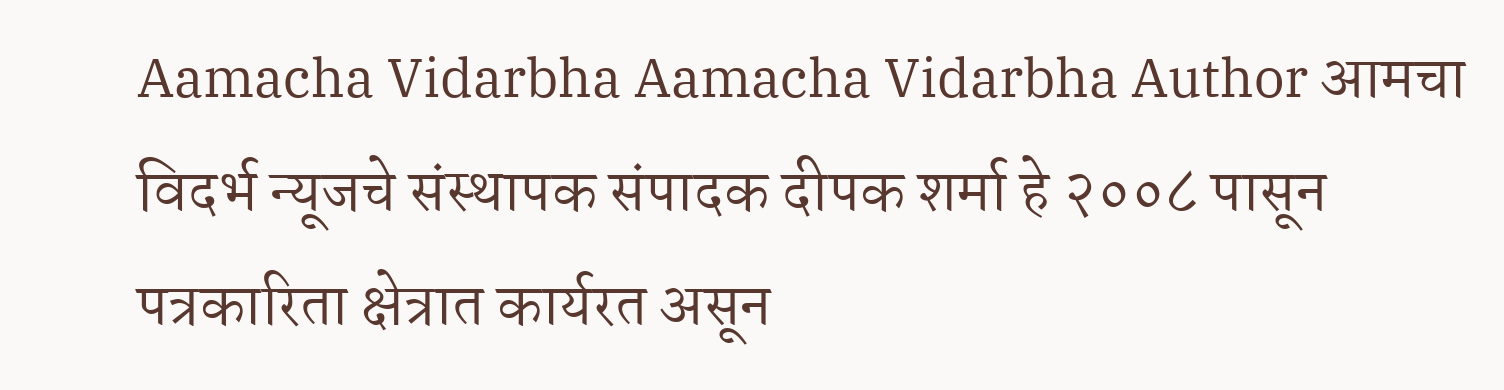Aamacha Vidarbha Aamacha Vidarbha Author आमचा विदर्भ न्यूजचे संस्थापक संपादक दीपक शर्मा हे २००८ पासून पत्रकारिता क्षेत्रात कार्यरत असून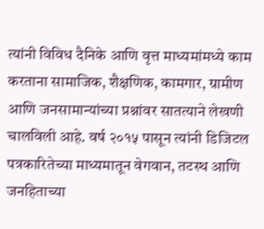त्यांनी विविध दैनिके आणि वृत्त माध्यमांमध्ये काम करताना सामाजिक, शैक्षणिक, कामगार, ग्रामीण आणि जनसामान्यांच्या प्रश्नांवर सातत्याने लेखणी चालविली आहे. वर्ष २०१५ पासून त्यांनी डिजिटल पत्रकारितेच्या माध्यमातून वेगवान, तटस्थ आणि जनहिताच्या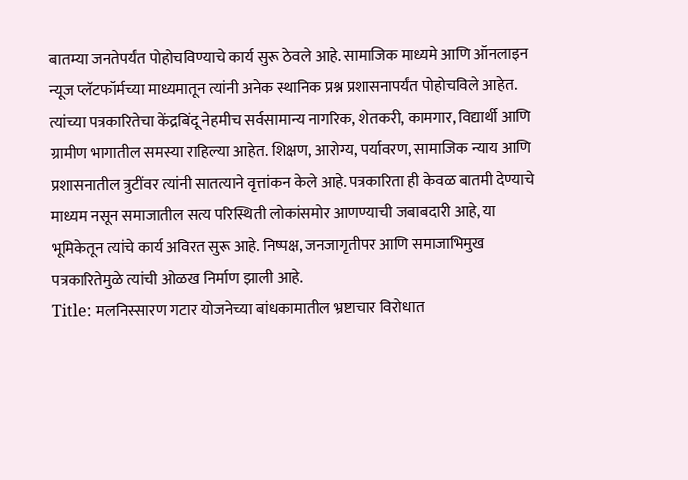बातम्या जनतेपर्यंत पोहोचविण्याचे कार्य सुरू ठेवले आहे. सामाजिक माध्यमे आणि ऑनलाइन न्यूज प्लॅटफॉर्मच्या माध्यमातून त्यांनी अनेक स्थानिक प्रश्न प्रशासनापर्यंत पोहोचविले आहेत. त्यांच्या पत्रकारितेचा केंद्रबिंदू नेहमीच सर्वसामान्य नागरिक, शेतकरी, कामगार, विद्यार्थी आणि ग्रामीण भागातील समस्या राहिल्या आहेत. शिक्षण, आरोग्य, पर्यावरण, सामाजिक न्याय आणि प्रशासनातील त्रुटींवर त्यांनी सातत्याने वृत्तांकन केले आहे. पत्रकारिता ही केवळ बातमी देण्याचे माध्यम नसून समाजातील सत्य परिस्थिती लोकांसमोर आणण्याची जबाबदारी आहे, या भूमिकेतून त्यांचे कार्य अविरत सुरू आहे. निष्पक्ष, जनजागृतीपर आणि समाजाभिमुख पत्रकारितेमुळे त्यांची ओळख निर्माण झाली आहे.
Title: मलनिस्सारण गटार योजनेच्या बांधकामातील भ्रष्टाचार विरोधात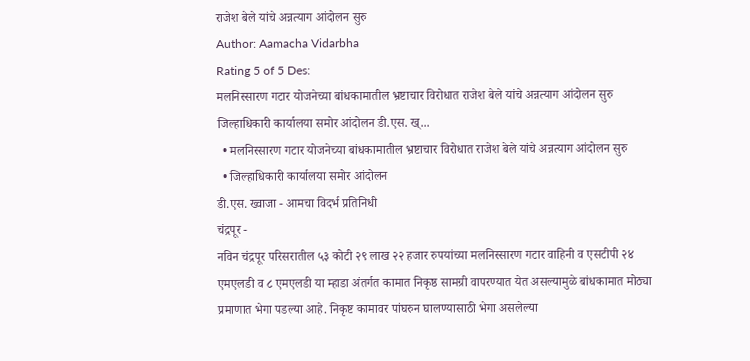राजेश बेले यांचे अन्नत्याग आंदोलन सुरु
Author: Aamacha Vidarbha
Rating 5 of 5 Des:
मलनिस्सारण गटार योजनेच्या बांधकामातील भ्रष्टाचार विरोधात राजेश बेले यांचे अन्नत्याग आंदोलन सुरु जिल्हाधिकारी कार्यालया समोर आंदोलन डी.एस. ख्...
  • मलनिस्सारण गटार योजनेच्या बांधकामातील भ्रष्टाचार विरोधात राजेश बेले यांचे अन्नत्याग आंदोलन सुरु
  • जिल्हाधिकारी कार्यालया समोर आंदोलन
डी.एस. ख्वाजा - आमचा विदर्भ प्रतिनिधी
चंद्रपूर -
नविन चंद्रपूर परिसरातील ५३ कोटी २९ लाख २२ हजार रुपयांच्या मलनिस्सारण गटार वाहिनी व एसटीपी २४ एमएलडी व ८ एमएलडी या म्हाडा अंतर्गत कामात निकृष्ठ सामग्री वापरण्यात येत असल्यामुळे बांधकामात मोठ्या प्रमाणात भेगा पडल्या आहे. निकृष्ट कामावर पांघरुन घालण्यासाठी भेगा असलेल्या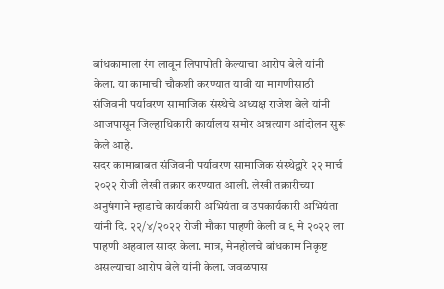बांधकामाला रंग लावून लिपापोती केल्याचा आरोप बेले यांनी केला. या कामाची चौकशी करण्यात यावी या मागणीसाठी संजिवनी पर्यावरण सामाजिक संस्थेचे अध्यक्ष राजेश बेले यांनी आजपासून जिल्हाधिकारी कार्यालय समोर अन्नत्याग आंदोलन सुरू केले आहे.
सदर कामाबाबत संजिवनी पर्यावरण सामाजिक संस्थेद्वारे २२ मार्च २०२२ रोजी लेखी तक्रार करण्यात आली. लेखी तक्रारीच्या अनुषंगाने म्हाडाचे कार्यकारी अभियंता व उपकार्यकारी अभियंता यांनी दि. २२/४/२०२२ रोजी मौका पाहणी केली व ९ मे २०२२ ला पाहणी अहवाल सादर केला. मात्र, मेनहोलचे बांधकाम निकृष्ट असल्याचा आरोप बेले यांनी केला. जवळपास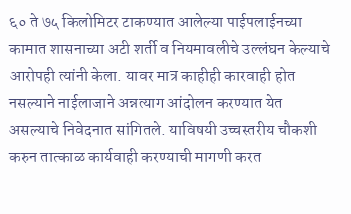६० ते ७५ किलोमिटर टाकण्यात आलेल्या पाईपलाईनच्या कामात शासनाच्या अटी शर्ती व नियमावलीचे उल्लंघन केल्याचे आरोपही त्यांनी केला. यावर मात्र काहीही कारवाही होत नसल्याने नाईलाजाने अन्नत्याग आंदोलन करण्यात येत असल्याचे निवेदनात सांगितले. याविषयी उच्चस्तरीय चौकशी करुन तात्काळ कार्यवाही करण्याची मागणी करत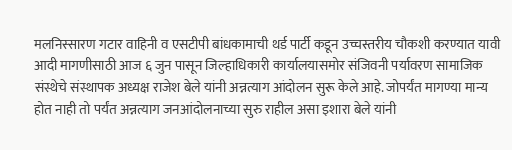मलनिस्सारण गटार वाहिनी व एसटीपी बांधकामाची थर्ड पार्टी कडून उच्चस्तरीय चौकशी करण्यात यावी आदी मागणीसाठी आज ६ जुन पासून जिल्हाधिकारी कार्यालयासमोर संजिवनी पर्यावरण सामाजिक संस्थेचे संस्थापक अध्यक्ष राजेश बेले यांनी अन्नत्याग आंदोलन सुरू केले आहे. जोपर्यंत मागण्या मान्य होत नाही तो पर्यंत अन्नत्याग जनआंदोलनाच्या सुरु राहील असा इशारा बेले यांनी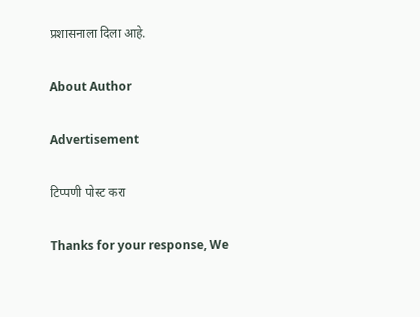प्रशासनाला दिला आहे.

About Author

Advertisement

टिप्पणी पोस्ट करा

Thanks for your response, We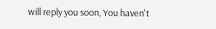will reply you soon, You haven't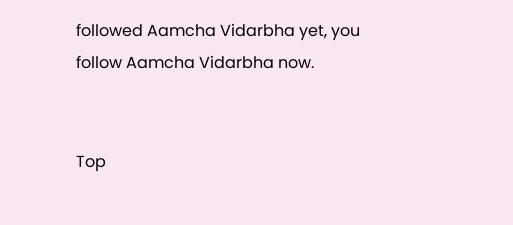followed Aamcha Vidarbha yet, you follow Aamcha Vidarbha now.


Top